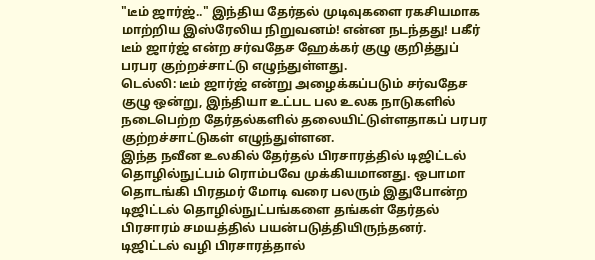"டீம் ஜார்ஜ்.." இந்திய தேர்தல் முடிவுகளை ரகசியமாக மாற்றிய இஸ்ரேலிய நிறுவனம்! என்ன நடந்தது! பகீர்
டீம் ஜார்ஜ் என்ற சர்வதேச ஹேக்கர் குழு குறித்துப் பரபர குற்றச்சாட்டு எழுந்துள்ளது.
டெல்லி: டீம் ஜார்ஜ் என்று அழைக்கப்படும் சர்வதேச குழு ஒன்று, இந்தியா உட்பட பல உலக நாடுகளில் நடைபெற்ற தேர்தல்களில் தலையிட்டுள்ளதாகப் பரபர குற்றச்சாட்டுகள் எழுந்துள்ளன.
இந்த நவீன உலகில் தேர்தல் பிரசாரத்தில் டிஜிட்டல் தொழில்நுட்பம் ரொம்பவே முக்கியமானது. ஒபாமா தொடங்கி பிரதமர் மோடி வரை பலரும் இதுபோன்ற டிஜிட்டல் தொழில்நுட்பங்களை தங்கள் தேர்தல் பிரசாரம் சமயத்தில் பயன்படுத்தியிருந்தனர்.
டிஜிட்டல் வழி பிரசாரத்தால்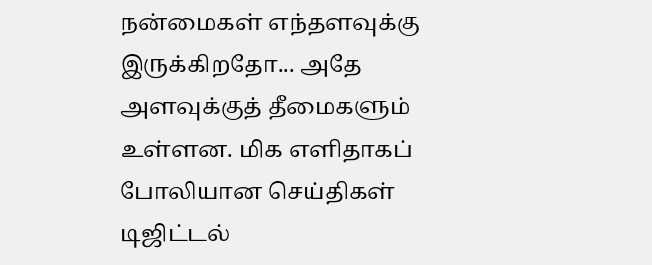நன்மைகள் எந்தளவுக்கு இருக்கிறதோ... அதே அளவுக்குத் தீமைகளும் உள்ளன. மிக எளிதாகப் போலியான செய்திகள் டிஜிட்டல்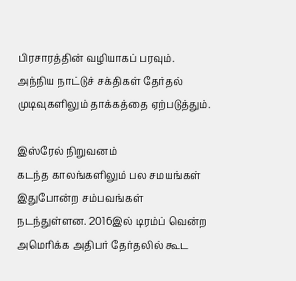பிரசாரத்தின் வழியாகப் பரவும். அந்நிய நாட்டுச் சக்திகள் தேர்தல் முடிவுகளிலும் தாக்கத்தை ஏற்படுத்தும்.

இஸ்ரேல் நிறுவனம்
கடந்த காலங்களிலும் பல சமயங்கள் இதுபோன்ற சம்பவங்கள் நடந்துள்ளன. 2016இல் டிரம்ப் வென்ற அமெரிக்க அதிபர் தேர்தலில் கூட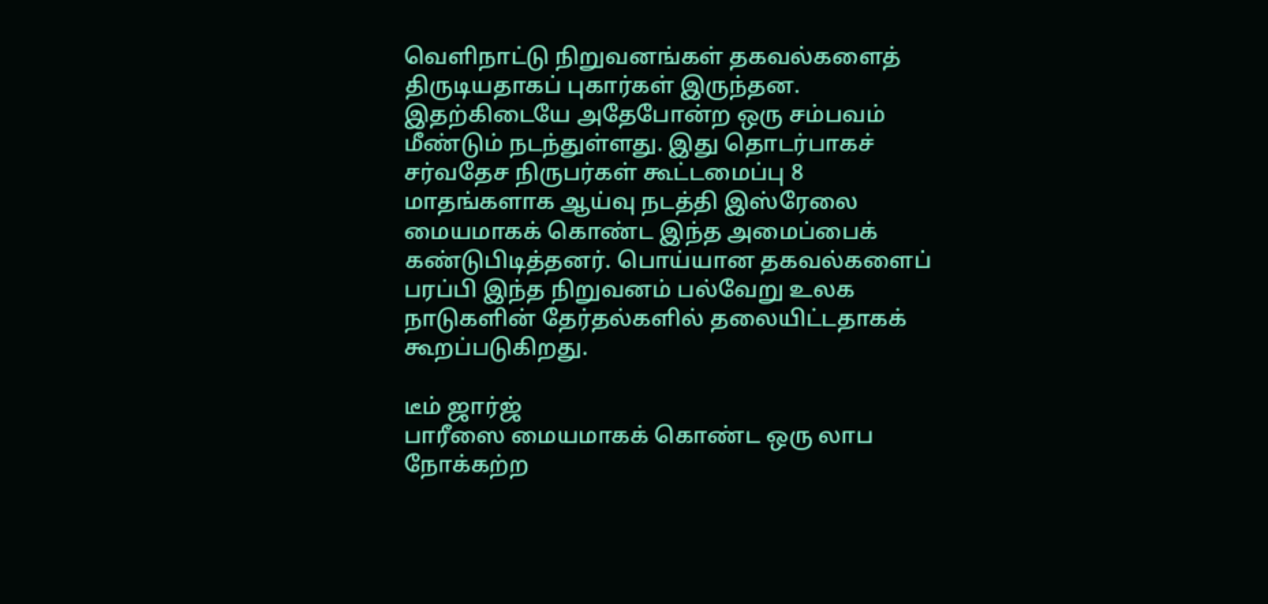வெளிநாட்டு நிறுவனங்கள் தகவல்களைத் திருடியதாகப் புகார்கள் இருந்தன. இதற்கிடையே அதேபோன்ற ஒரு சம்பவம் மீண்டும் நடந்துள்ளது. இது தொடர்பாகச் சர்வதேச நிருபர்கள் கூட்டமைப்பு 8 மாதங்களாக ஆய்வு நடத்தி இஸ்ரேலை மையமாகக் கொண்ட இந்த அமைப்பைக் கண்டுபிடித்தனர். பொய்யான தகவல்களைப் பரப்பி இந்த நிறுவனம் பல்வேறு உலக நாடுகளின் தேர்தல்களில் தலையிட்டதாகக் கூறப்படுகிறது.

டீம் ஜார்ஜ்
பாரீஸை மையமாகக் கொண்ட ஒரு லாப நோக்கற்ற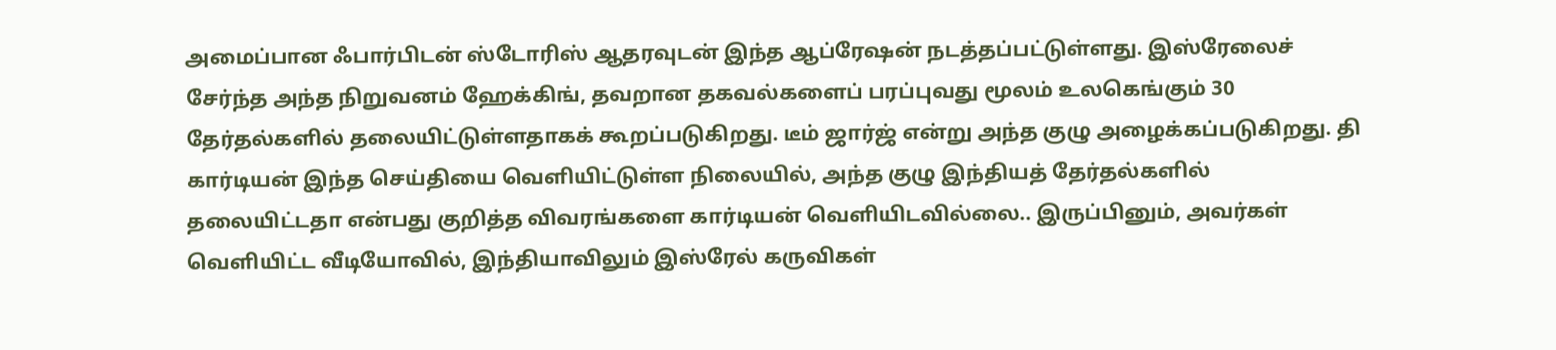அமைப்பான ஃபார்பிடன் ஸ்டோரிஸ் ஆதரவுடன் இந்த ஆப்ரேஷன் நடத்தப்பட்டுள்ளது. இஸ்ரேலைச் சேர்ந்த அந்த நிறுவனம் ஹேக்கிங், தவறான தகவல்களைப் பரப்புவது மூலம் உலகெங்கும் 30 தேர்தல்களில் தலையிட்டுள்ளதாகக் கூறப்படுகிறது. டீம் ஜார்ஜ் என்று அந்த குழு அழைக்கப்படுகிறது. தி கார்டியன் இந்த செய்தியை வெளியிட்டுள்ள நிலையில், அந்த குழு இந்தியத் தேர்தல்களில் தலையிட்டதா என்பது குறித்த விவரங்களை கார்டியன் வெளியிடவில்லை.. இருப்பினும், அவர்கள் வெளியிட்ட வீடியோவில், இந்தியாவிலும் இஸ்ரேல் கருவிகள்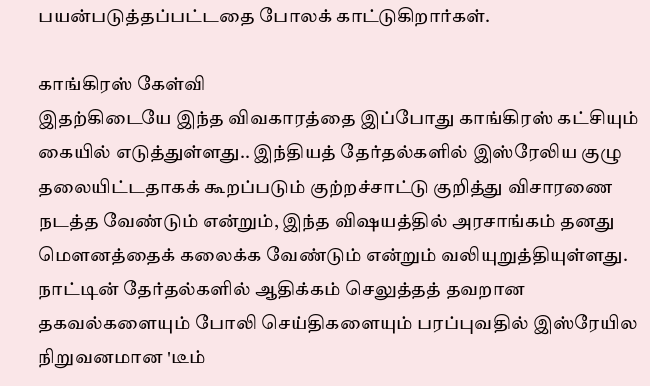பயன்படுத்தப்பட்டதை போலக் காட்டுகிறார்கள்.

காங்கிரஸ் கேள்வி
இதற்கிடையே இந்த விவகாரத்தை இப்போது காங்கிரஸ் கட்சியும் கையில் எடுத்துள்ளது.. இந்தியத் தேர்தல்களில் இஸ்ரேலிய குழு தலையிட்டதாகக் கூறப்படும் குற்றச்சாட்டு குறித்து விசாரணை நடத்த வேண்டும் என்றும், இந்த விஷயத்தில் அரசாங்கம் தனது மௌனத்தைக் கலைக்க வேண்டும் என்றும் வலியுறுத்தியுள்ளது. நாட்டின் தேர்தல்களில் ஆதிக்கம் செலுத்தத் தவறான தகவல்களையும் போலி செய்திகளையும் பரப்புவதில் இஸ்ரேயில நிறுவனமான 'டீம்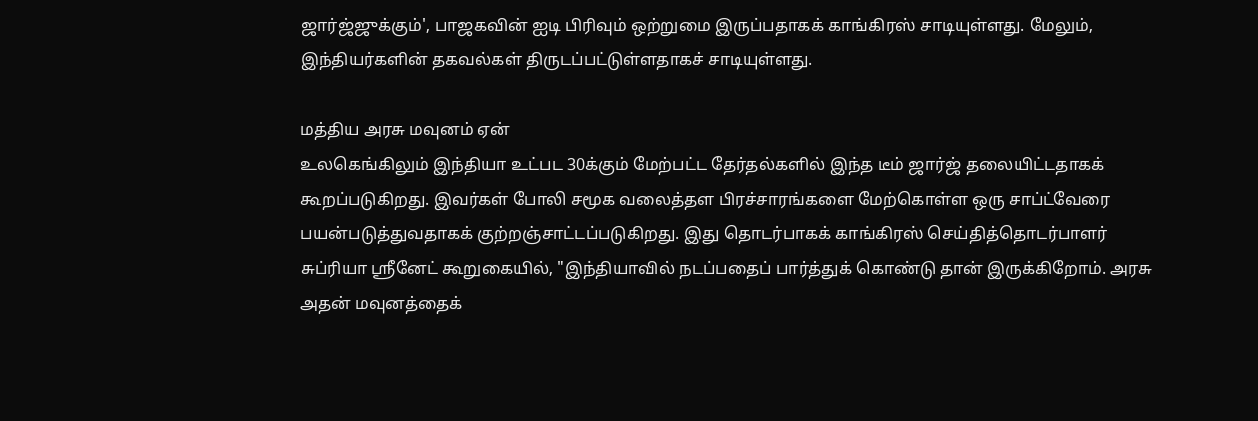ஜார்ஜ்ஜுக்கும்', பாஜகவின் ஐடி பிரிவும் ஒற்றுமை இருப்பதாகக் காங்கிரஸ் சாடியுள்ளது. மேலும், இந்தியர்களின் தகவல்கள் திருடப்பட்டுள்ளதாகச் சாடியுள்ளது.

மத்திய அரசு மவுனம் ஏன்
உலகெங்கிலும் இந்தியா உட்பட 30க்கும் மேற்பட்ட தேர்தல்களில் இந்த டீம் ஜார்ஜ் தலையிட்டதாகக் கூறப்படுகிறது. இவர்கள் போலி சமூக வலைத்தள பிரச்சாரங்களை மேற்கொள்ள ஒரு சாப்ட்வேரை பயன்படுத்துவதாகக் குற்றஞ்சாட்டப்படுகிறது. இது தொடர்பாகக் காங்கிரஸ் செய்தித்தொடர்பாளர் சுப்ரியா ஸ்ரீனேட் கூறுகையில், "இந்தியாவில் நடப்பதைப் பார்த்துக் கொண்டு தான் இருக்கிறோம். அரசு அதன் மவுனத்தைக்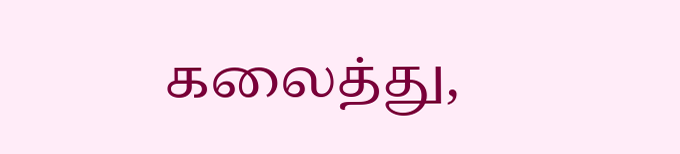கலைத்து,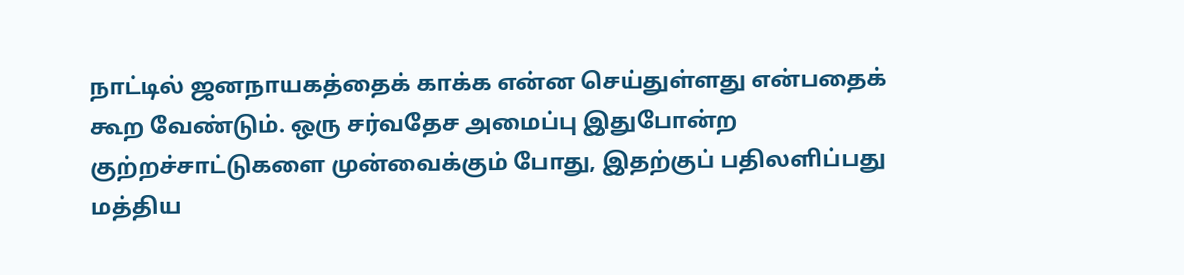நாட்டில் ஜனநாயகத்தைக் காக்க என்ன செய்துள்ளது என்பதைக் கூற வேண்டும். ஒரு சர்வதேச அமைப்பு இதுபோன்ற குற்றச்சாட்டுகளை முன்வைக்கும் போது, இதற்குப் பதிலளிப்பது மத்திய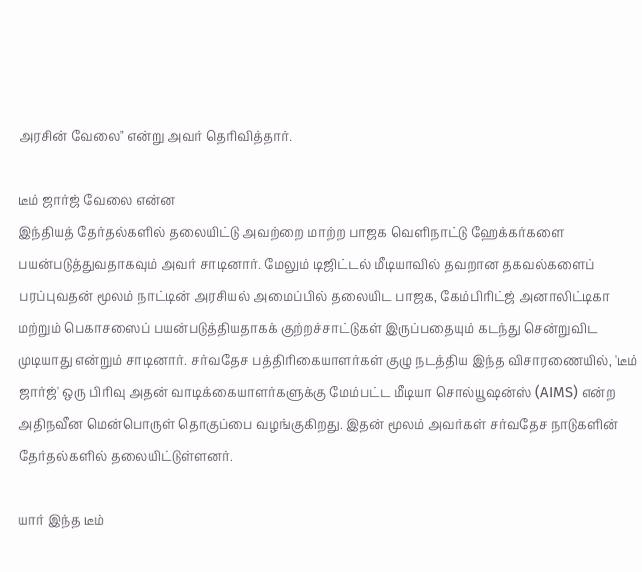அரசின் வேலை" என்று அவர் தெரிவித்தார்.

டீம் ஜார்ஜ் வேலை என்ன
இந்தியத் தேர்தல்களில் தலையிட்டு அவற்றை மாற்ற பாஜக வெளிநாட்டு ஹேக்கர்களை பயன்படுத்துவதாகவும் அவர் சாடினார். மேலும் டிஜிட்டல் மீடியாவில் தவறான தகவல்களைப் பரப்புவதன் மூலம் நாட்டின் அரசியல் அமைப்பில் தலையிட பாஜக, கேம்பிரிட்ஜ் அனாலிட்டிகா மற்றும் பெகாசஸைப் பயன்படுத்தியதாகக் குற்றச்சாட்டுகள் இருப்பதையும் கடந்து சென்றுவிட முடியாது என்றும் சாடினார். சர்வதேச பத்திரிகையாளர்கள் குழு நடத்திய இந்த விசாரணையில், 'டீம் ஜார்ஜ்' ஒரு பிரிவு அதன் வாடிக்கையாளர்களுக்கு மேம்பட்ட மீடியா சொல்யூஷன்ஸ் (AIMS) என்ற அதிநவீன மென்பொருள் தொகுப்பை வழங்குகிறது. இதன் மூலம் அவர்கள் சர்வதேச நாடுகளின் தேர்தல்களில் தலையிட்டுள்ளனர்.

யார் இந்த டீம்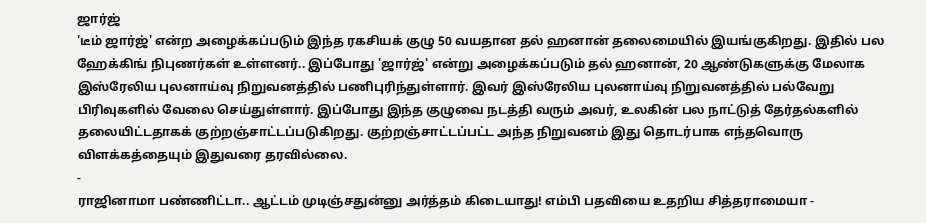ஜார்ஜ்
'டீம் ஜார்ஜ்' என்ற அழைக்கப்படும் இந்த ரகசியக் குழு 50 வயதான தல் ஹனான் தலைமையில் இயங்குகிறது. இதில் பல ஹேக்கிங் நிபுணர்கள் உள்ளனர்.. இப்போது 'ஜார்ஜ்' என்று அழைக்கப்படும் தல் ஹனான், 20 ஆண்டுகளுக்கு மேலாக இஸ்ரேலிய புலனாய்வு நிறுவனத்தில் பணிபுரிந்துள்ளார். இவர் இஸ்ரேலிய புலனாய்வு நிறுவனத்தில் பல்வேறு பிரிவுகளில் வேலை செய்துள்ளார். இப்போது இந்த குழுவை நடத்தி வரும் அவர், உலகின் பல நாட்டுத் தேர்தல்களில் தலையிட்டதாகக் குற்றஞ்சாட்டப்படுகிறது. குற்றஞ்சாட்டப்பட்ட அந்த நிறுவனம் இது தொடர்பாக எந்தவொரு விளக்கத்தையும் இதுவரை தரவில்லை.
-
ராஜினாமா பண்ணிட்டா.. ஆட்டம் முடிஞ்சதுன்னு அர்த்தம் கிடையாது! எம்பி பதவியை உதறிய சித்தராமையா -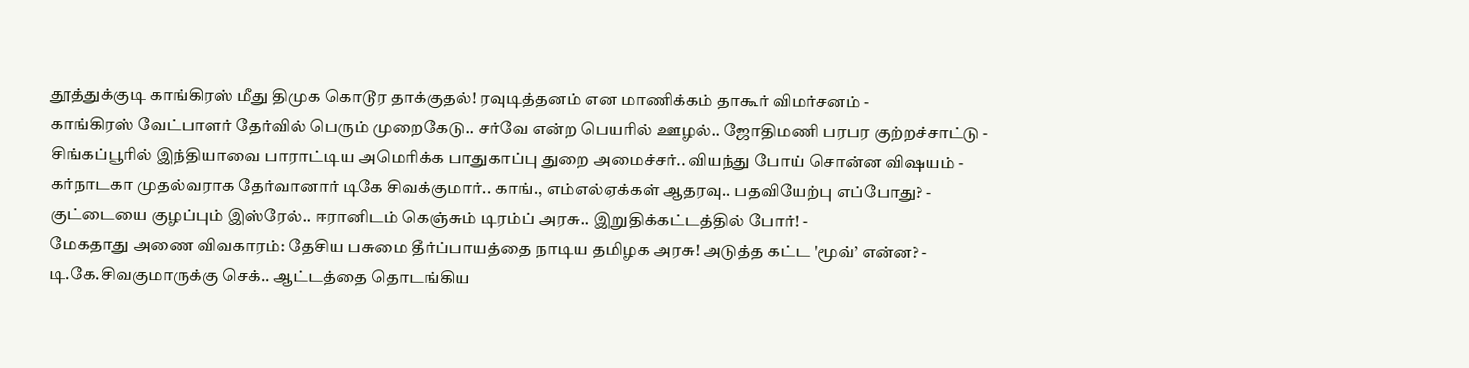தூத்துக்குடி காங்கிரஸ் மீது திமுக கொடூர தாக்குதல்! ரவுடித்தனம் என மாணிக்கம் தாகூர் விமர்சனம் -
காங்கிரஸ் வேட்பாளர் தேர்வில் பெரும் முறைகேடு.. சர்வே என்ற பெயரில் ஊழல்.. ஜோதிமணி பரபர குற்றச்சாட்டு -
சிங்கப்பூரில் இந்தியாவை பாராட்டிய அமெரிக்க பாதுகாப்பு துறை அமைச்சர்.. வியந்து போய் சொன்ன விஷயம் -
கர்நாடகா முதல்வராக தேர்வானார் டிகே சிவக்குமார்.. காங்., எம்எல்ஏக்கள் ஆதரவு.. பதவியேற்பு எப்போது? -
குட்டையை குழப்பும் இஸ்ரேல்.. ஈரானிடம் கெஞ்சும் டிரம்ப் அரசு.. இறுதிக்கட்டத்தில் போர்! -
மேகதாது அணை விவகாரம்: தேசிய பசுமை தீர்ப்பாயத்தை நாடிய தமிழக அரசு! அடுத்த கட்ட 'மூவ்’ என்ன? -
டி.கே.சிவகுமாருக்கு செக்.. ஆட்டத்தை தொடங்கிய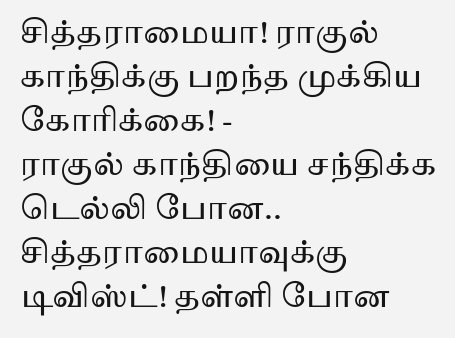சித்தராமையா! ராகுல் காந்திக்கு பறந்த முக்கிய கோரிக்கை! -
ராகுல் காந்தியை சந்திக்க டெல்லி போன.. சித்தராமையாவுக்கு டிவிஸ்ட்! தள்ளி போன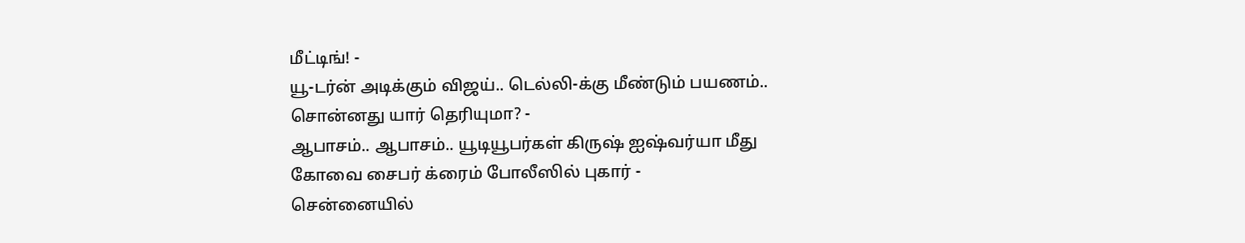மீட்டிங்! -
யூ-டர்ன் அடிக்கும் விஜய்.. டெல்லி-க்கு மீண்டும் பயணம்.. சொன்னது யார் தெரியுமா? -
ஆபாசம்.. ஆபாசம்.. யூடியூபர்கள் கிருஷ் ஐஷ்வர்யா மீது கோவை சைபர் க்ரைம் போலீஸில் புகார் -
சென்னையில்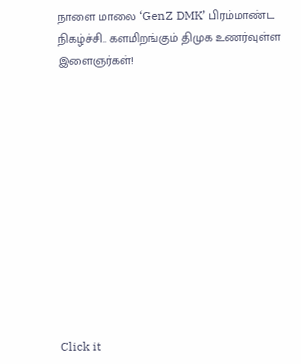நாளை மாலை ‘GenZ DMK’ பிரம்மாண்ட நிகழ்ச்சி.. களமிறங்கும் திமுக உணர்வுள்ள இளைஞர்கள்!












Click it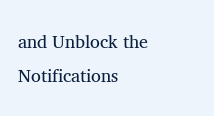and Unblock the Notifications